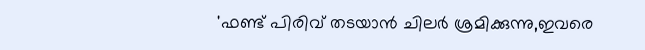'ഫണ്ട് പിരിവ് തടയാൻ ചിലർ ശ്രമിക്കുന്നു,ഇവരെ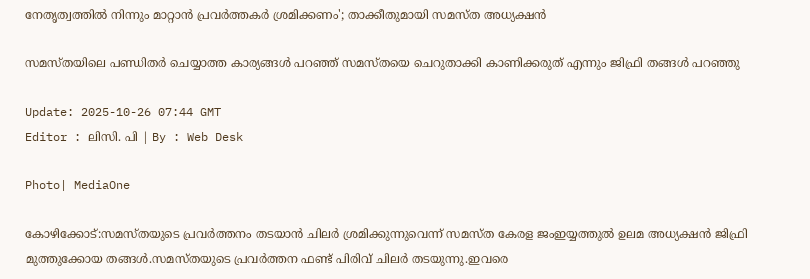നേതൃത്വത്തിൽ നിന്നും മാറ്റാൻ പ്രവർത്തകർ ശ്രമിക്കണം'; താക്കീതുമായി സമസ്ത അധ്യക്ഷൻ

സമസ്തയിലെ പണ്ഡിതർ ചെയ്യാത്ത കാര്യങ്ങള്‍ പറഞ്ഞ് സമസ്തയെ ചെറുതാക്കി കാണിക്കരുത് എന്നും ജിഫ്രി തങ്ങൾ പറഞ്ഞു

Update: 2025-10-26 07:44 GMT
Editor : ലിസി. പി | By : Web Desk

Photo| MediaOne

കോഴിക്കോട്:സമസ്തയുടെ പ്രവർത്തനം തടയാൻ ചിലർ ശ്രമിക്കുന്നുവെന്ന് സമസ്ത കേരള ജംഇയ്യത്തുൽ ഉലമ അധ്യക്ഷൻ ജിഫ്രി മുത്തുക്കോയ തങ്ങൾ.സമസ്തയുടെ പ്രവർത്തന ഫണ്ട്‌ പിരിവ് ചിലർ തടയുന്നു.ഇവരെ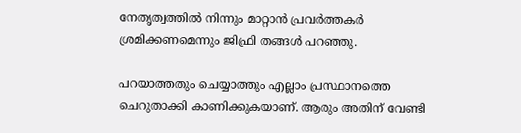നേതൃത്വത്തിൽ നിന്നും മാറ്റാൻ പ്രവർത്തകർ ശ്രമിക്കണമെന്നും ജിഫ്രി തങ്ങൾ പറഞ്ഞു.

പറയാത്തതും ചെയ്യാത്തും എല്ലാം പ്രസ്ഥാനത്തെ ചെറുതാക്കി കാണിക്കുകയാണ്. ആരും അതിന് വേണ്ടി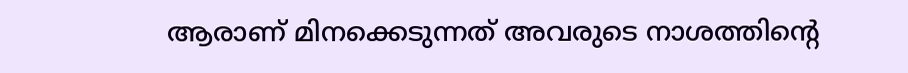ആരാണ് മിനക്കെടുന്നത് അവരുടെ നാശത്തിന്റെ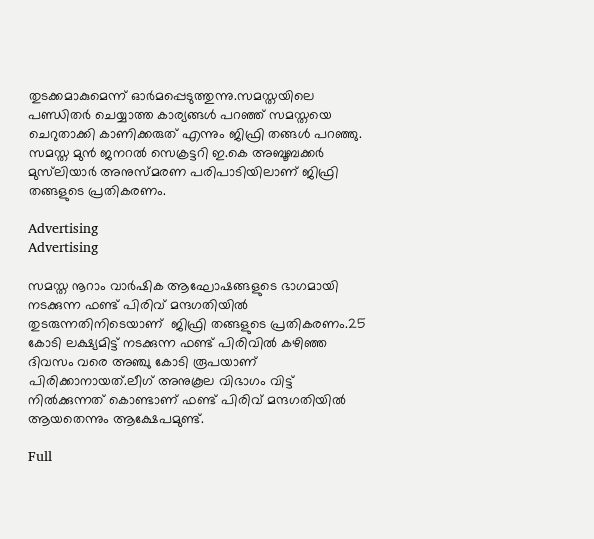തുടക്കമാകുമെന്ന് ഓർമപ്പെടുത്തുന്നു.സമസ്തയിലെ പണ്ഡിതർ ചെയ്യാത്ത കാര്യങ്ങള്‍ പറഞ്ഞ് സമസ്തയെ ചെറുതാക്കി കാണിക്കരുത് എന്നും ജിഫ്രി തങ്ങൾ പറഞ്ഞു. സമസ്ത മുൻ ജനറൽ സെക്രട്ടറി ഇ.കെ അബൂബക്കർ മുസ്‍ലിയാര്‍ അനുസ്മരണ പരിപാടിയിലാണ് ജിഫ്രി തങ്ങളുടെ പ്രതികരണം.

Advertising
Advertising

സമസ്ത നൂറാം വാർഷിക ആഘോഷങ്ങളുടെ ഭാഗമായി നടക്കുന്ന ഫണ്ട് പിരിവ് മന്ദഗതിയിൽ തുടരുന്നതിനിടെയാണ്  ജിഫ്രി തങ്ങളുടെ പ്രതികരണം.25 കോടി ലക്ഷ്യമിട്ട് നടക്കുന്ന ഫണ്ട് പിരിവിൽ കഴിഞ്ഞ ദിവസം വരെ അഞ്ചു കോടി രൂപയാണ് പിരിക്കാനായത്.ലീഗ് അനുകൂല വിഭാഗം വിട്ട് നിൽക്കുന്നത് കൊണ്ടാണ് ഫണ്ട് പിരിവ് മന്ദഗതിയിൽ ആയതെന്നും ആക്ഷേപമുണ്ട്.

Full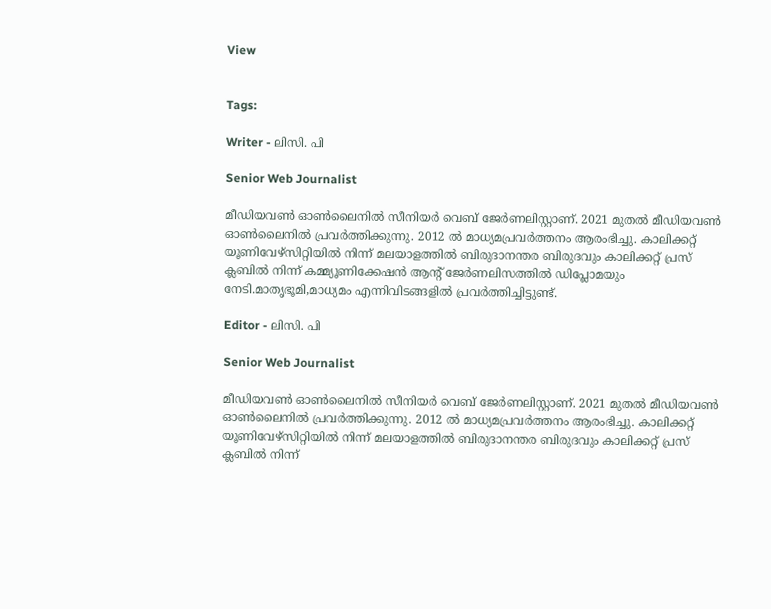View


Tags:

Writer - ലിസി. പി

Senior Web Journalist

മീഡിയവൺ ഓൺലൈനിൽ സീനിയർ വെബ് ജേർണലിസ്റ്റാണ്. 2021 മുതൽ മീഡിയവൺ ഓൺലൈനിൽ പ്രവർത്തിക്കുന്നു. 2012 ല്‍ മാധ്യമപ്രവര്‍ത്തനം ആരംഭിച്ചു. കാലിക്കറ്റ് യൂണിവേഴ്‌സിറ്റിയിൽ നിന്ന് മലയാളത്തിൽ ബിരുദാനന്തര ബിരുദവും കാലിക്കറ്റ് പ്രസ് ക്ലബിൽ നിന്ന് കമ്മ്യൂണിക്കേഷൻ ആന്റ് ജേർണലിസത്തിൽ ഡിപ്ലോമയും നേടി.മാതൃഭൂമി,മാധ്യമം എന്നിവിടങ്ങളിൽ പ്രവർത്തിച്ചിട്ടുണ്ട്.

Editor - ലിസി. പി

Senior Web Journalist

മീഡിയവൺ ഓൺലൈനിൽ സീനിയർ വെബ് ജേർണലിസ്റ്റാണ്. 2021 മുതൽ മീഡിയവൺ ഓൺലൈനിൽ പ്രവർത്തിക്കുന്നു. 2012 ല്‍ മാധ്യമപ്രവര്‍ത്തനം ആരംഭിച്ചു. കാലിക്കറ്റ് യൂണിവേഴ്‌സിറ്റിയിൽ നിന്ന് മലയാളത്തിൽ ബിരുദാനന്തര ബിരുദവും കാലിക്കറ്റ് പ്രസ് ക്ലബിൽ നിന്ന്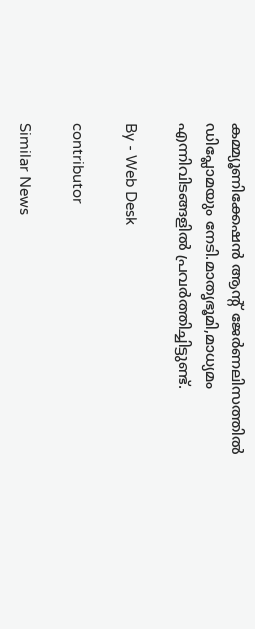കമ്മ്യൂണിക്കേഷൻ ആന്റ് ജേർണലിസത്തിൽ ഡിപ്ലോമയും നേടി.മാതൃഭൂമി,മാധ്യമം എന്നിവിടങ്ങളിൽ പ്രവർത്തിച്ചിട്ടുണ്ട്.

By - Web Desk

contributor

Similar News